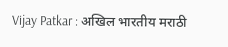Vijay Patkar : अखिल भारतीय मराठी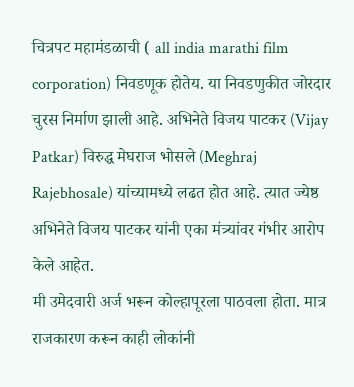चित्रपट महामंडळाची ( all india marathi film corporation) निवडणूक होतेय. या निवडणुकीत जोरदार चुरस निर्माण झाली आहे. अभिनेते विजय पाटकर (Vijay Patkar) विरुद्ध मेघराज भोसले (Meghraj Rajebhosale) यांच्यामध्ये लढत होत आहे. त्यात ज्येष्ठ अभिनेते विजय पाटकर यांनी एका मंत्र्यांवर गंभीर आरोप केले आहेत.
मी उमेदवारी अर्ज भरून कोल्हापूरला पाठवला होता. मात्र राजकारण करून काही लोकांनी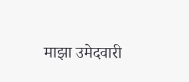माझा उमेदवारी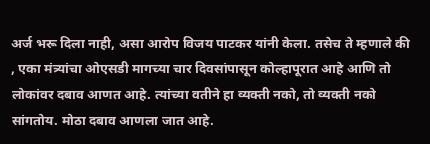अर्ज भरू दिला नाही, असा आरोप विजय पाटकर यांनी केला. तसेच ते म्हणाले की , एका मंत्र्यांचा ओएसडी मागच्या चार दिवसांपासून कोल्हापूरात आहे आणि तो लोकांवर दबाव आणत आहे. त्यांच्या वतीने हा व्यक्ती नको, तो व्यक्ती नको सांगतोय. मोठा दबाव आणला जात आहे.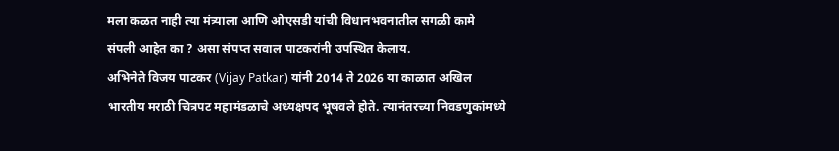मला कळत नाही त्या मंत्र्याला आणि ओएसडी यांची विधानभवनातील सगळी कामे संपली आहेत का ? असा संपप्त सवाल पाटकरांनी उपस्थित केलाय.
अभिनेते विजय पाटकर (Vijay Patkar) यांनी 2014 ते 2026 या काळात अखिल भारतीय मराठी चित्रपट महामंडळाचे अध्यक्षपद भूषवले होते. त्यानंतरच्या निवडणुकांमध्ये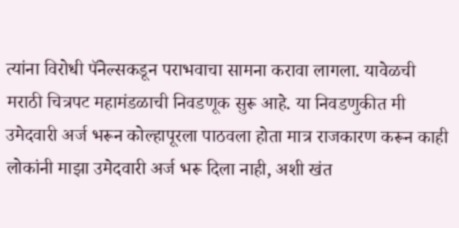त्यांना विरोधी पॅनेल्सकडून पराभवाचा सामना करावा लागला. यावेळची मराठी चित्रपट महामंडळाची निवडणूक सुरू आहे. या निवडणुकीत मी उमेदवारी अर्ज भरून कोल्हापूरला पाठवला होता मात्र राजकारण करून काही लोकांनी माझा उमेदवारी अर्ज भरू दिला नाही, अशी खंत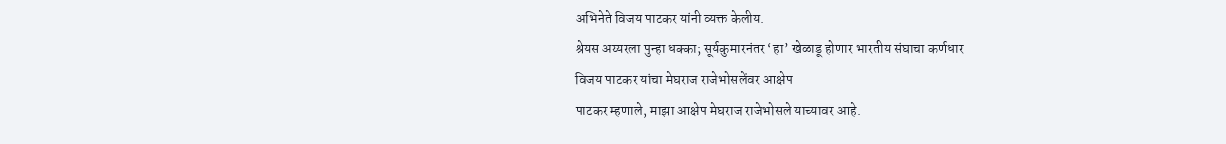अभिनेते विजय पाटकर यांनी व्यक्त केलीय.
श्रेयस अय्यरला पुन्हा धक्का; सूर्यकुमारनंतर ‘हा’ खेळाडू होणार भारतीय संघाचा कर्णधार
विजय पाटकर यांचा मेघराज राजेभोसलेंवर आक्षेप
पाटकर म्हणाले, माझा आक्षेप मेघराज राजेभोसले याच्यावर आहे.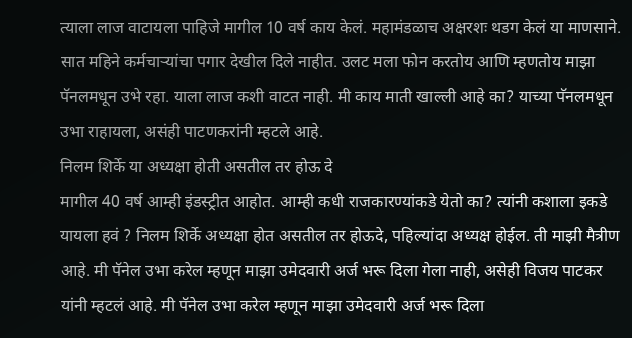त्याला लाज वाटायला पाहिजे मागील 10 वर्ष काय केलं. महामंडळाच अक्षरशः थडग केलं या माणसाने. सात महिने कर्मचाऱ्यांचा पगार देखील दिले नाहीत. उलट मला फोन करतोय आणि म्हणतोय माझा पॅनलमधून उभे रहा. याला लाज कशी वाटत नाही. मी काय माती खाल्ली आहे का? याच्या पॅनलमधून उभा राहायला, असंही पाटणकरांनी म्हटले आहे.
निलम शिर्के या अध्यक्षा होती असतील तर होऊ दे
मागील 40 वर्ष आम्ही इंडस्ट्रीत आहोत. आम्ही कधी राजकारण्यांकडे येतो का? त्यांनी कशाला इकडे यायला हवं ? निलम शिर्के अध्यक्षा होत असतील तर होऊदे, पहिल्यांदा अध्यक्ष होईल. ती माझी मैत्रीण आहे. मी पॅनेल उभा करेल म्हणून माझा उमेदवारी अर्ज भरू दिला गेला नाही, असेही विजय पाटकर यांनी म्हटलं आहे. मी पॅनेल उभा करेल म्हणून माझा उमेदवारी अर्ज भरू दिला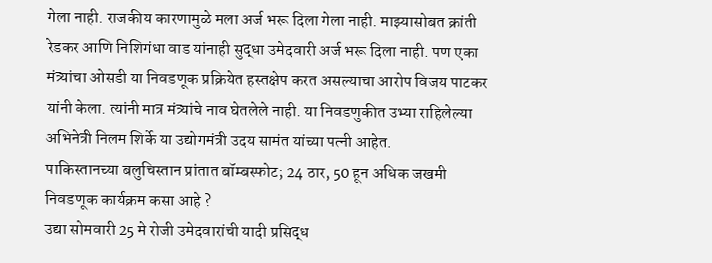गेला नाही. राजकीय कारणामुळे मला अर्ज भरू दिला गेला नाही. माझ्यासोबत क्रांती रेडकर आणि निशिगंधा वाड यांनाही सुद्धा उमेदवारी अर्ज भरू दिला नाही. पण एका मंत्र्यांचा ओसडी या निवडणूक प्रक्रियेत हस्तक्षेप करत असल्याचा आरोप विजय पाटकर यांनी केला. त्यांनी मात्र मंत्र्यांचे नाव घेतलेले नाही. या निवडणुकीत उभ्या राहिलेल्या अभिनेत्री निलम शिर्के या उद्योगमंत्री उदय सामंत यांच्या पत्नी आहेत.
पाकिस्तानच्या बलुचिस्तान प्रांतात बॉम्बस्फोट; 24 ठार, 50 हून अधिक जखमी
निवडणूक कार्यक्रम कसा आहे ?
उद्या सोमवारी 25 मे रोजी उमेदवारांची यादी प्रसिद्ध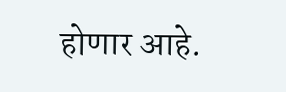होणार आहे.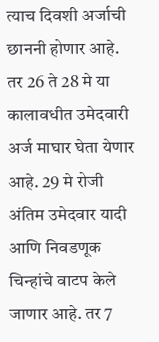त्याच दिवशी अर्जाची छाननी होणार आहे. तर 26 ते 28 मे या कालावधीत उमेदवारी अर्ज माघार घेता येणार आहे. 29 मे रोजी अंतिम उमेदवार यादी आणि निवडणूक चिन्हांचे वाटप केले जाणार आहे. तर 7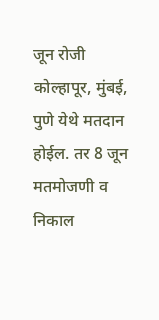जून रोजी कोल्हापूर, मुंबई, पुणे येथे मतदान होईल. तर 8 जून मतमोजणी व निकाल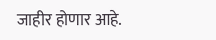जाहीर होणार आहे.